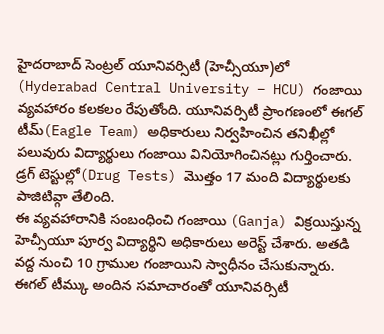హైదరాబాద్ సెంట్రల్ యూనివర్సిటీ (హెచ్సీయూ)లో (Hyderabad Central University – HCU) గంజాయి వ్యవహారం కలకలం రేపుతోంది. యూనివర్సిటీ ప్రాంగణంలో ఈగల్ టీమ్(Eagle Team) అధికారులు నిర్వహించిన తనిఖీల్లో పలువురు విద్యార్థులు గంజాయి వినియోగించినట్లు గుర్తించారు. డ్రగ్ టెస్టుల్లో(Drug Tests) మొత్తం 17 మంది విద్యార్థులకు పాజిటివ్గా తేలింది.
ఈ వ్యవహారానికి సంబంధించి గంజాయి (Ganja) విక్రయిస్తున్న హెచ్సీయూ పూర్వ విద్యార్థిని అధికారులు అరెస్ట్ చేశారు. అతడి వద్ద నుంచి 10 గ్రాముల గంజాయిని స్వాధీనం చేసుకున్నారు. ఈగల్ టీమ్కు అందిన సమాచారంతో యూనివర్సిటీ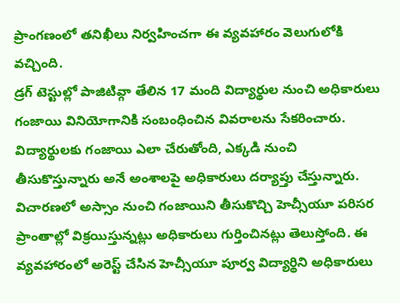ప్రాంగణంలో తనిఖీలు నిర్వహించగా ఈ వ్యవహారం వెలుగులోకి వచ్చింది.
డ్రగ్ టెస్టుల్లో పాజిటివ్గా తేలిన 17 మంది విద్యార్థుల నుంచి అధికారులు గంజాయి వినియోగానికి సంబంధించిన వివరాలను సేకరించారు. విద్యార్థులకు గంజాయి ఎలా చేరుతోంది, ఎక్కడి నుంచి తీసుకొస్తున్నారు అనే అంశాలపై అధికారులు దర్యాప్తు చేస్తున్నారు.
విచారణలో అస్సాం నుంచి గంజాయిని తీసుకొచ్చి హెచ్సీయూ పరిసర ప్రాంతాల్లో విక్రయిస్తున్నట్లు అధికారులు గుర్తించినట్లు తెలుస్తోంది. ఈ వ్యవహారంలో అరెస్ట్ చేసిన హెచ్సీయూ పూర్వ విద్యార్థిని అధికారులు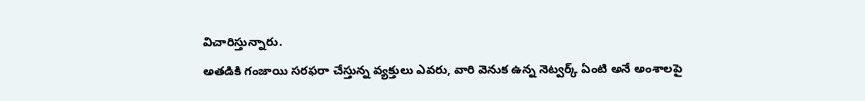విచారిస్తున్నారు.
అతడికి గంజాయి సరఫరా చేస్తున్న వ్యక్తులు ఎవరు, వారి వెనుక ఉన్న నెట్వర్క్ ఏంటి అనే అంశాలపై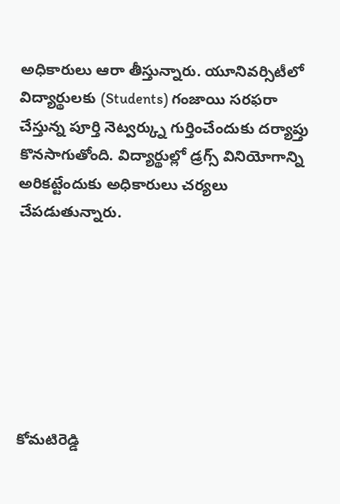అధికారులు ఆరా తీస్తున్నారు. యూనివర్సిటీలో విద్యార్థులకు (Students) గంజాయి సరఫరా చేస్తున్న పూర్తి నెట్వర్క్ను గుర్తించేందుకు దర్యాప్తు కొనసాగుతోంది. విద్యార్థుల్లో డ్రగ్స్ వినియోగాన్ని అరికట్టేందుకు అధికారులు చర్యలు చేపడుతున్నారు.







కోమటిరెడ్డి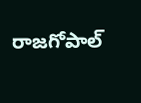రాజగోపాల్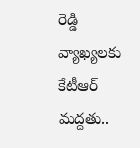రెడ్డి వ్యాఖ్యలకు కేటీఆర్ మద్దతు..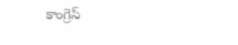కాంగ్రెస్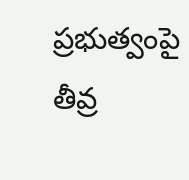ప్రభుత్వంపై తీవ్ర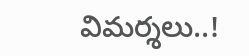విమర్శలు..!